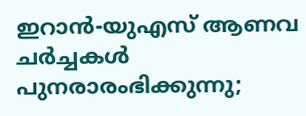ഇറാൻ-യുഎസ് ആണവ ചർച്ചകൾ പുനരാരംഭിക്കുന്നു;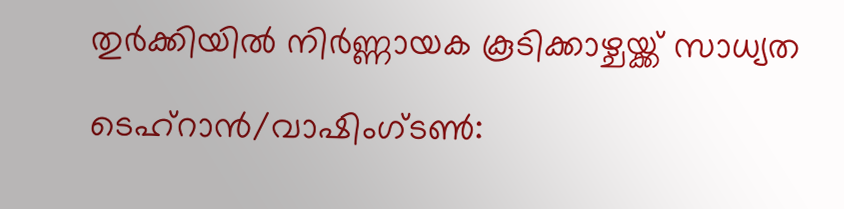തുർക്കിയിൽ നിർണ്ണായക കൂടിക്കാഴ്ചയ്ക്ക് സാധ്യത

ടെഹ്‌റാൻ/വാഷിംഗ്ടൺ: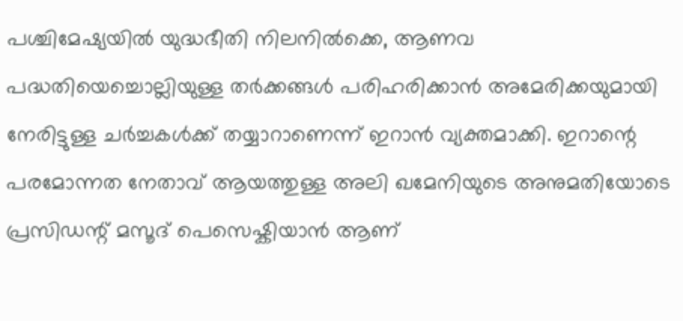പശ്ചിമേഷ്യയിൽ യുദ്ധഭീതി നിലനിൽക്കെ, ആണവ പദ്ധതിയെച്ചൊല്ലിയുള്ള തർക്കങ്ങൾ പരിഹരിക്കാൻ അമേരിക്കയുമായി നേരിട്ടുള്ള ചർച്ചകൾക്ക് തയ്യാറാണെന്ന് ഇറാൻ വ്യക്തമാക്കി. ഇറാന്റെ പരമോന്നത നേതാവ് ആയത്തുള്ള അലി ഖമേനിയുടെ അനുമതിയോടെ പ്രസിഡന്റ് മസൂദ് പെസെഷ്കിയാൻ ആണ്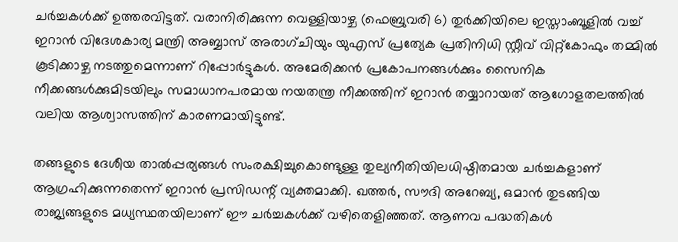ചർച്ചകൾക്ക് ഉത്തരവിട്ടത്. വരാനിരിക്കുന്ന വെള്ളിയാഴ്ച (ഫെബ്രുവരി 6) തുർക്കിയിലെ ഇസ്താംബൂളിൽ വച്ച് ഇറാൻ വിദേശകാര്യ മന്ത്രി അബ്ബാസ് അരാഗ്ചിയും യുഎസ് പ്രത്യേക പ്രതിനിധി സ്റ്റീവ് വിറ്റ്‌കോഫും തമ്മിൽ കൂടിക്കാഴ്ച നടത്തുമെന്നാണ് റിപ്പോർട്ടുകൾ. അമേരിക്കൻ പ്രകോപനങ്ങൾക്കും സൈനിക നീക്കങ്ങൾക്കുമിടയിലും സമാധാനപരമായ നയതന്ത്ര നീക്കത്തിന് ഇറാൻ തയ്യാറായത് ആഗോളതലത്തിൽ വലിയ ആശ്വാസത്തിന് കാരണമായിട്ടുണ്ട്.

തങ്ങളുടെ ദേശീയ താൽപ്പര്യങ്ങൾ സംരക്ഷിച്ചുകൊണ്ടുള്ള തുല്യനീതിയിലധിഷ്ഠിതമായ ചർച്ചകളാണ് ആഗ്രഹിക്കുന്നതെന്ന് ഇറാൻ പ്രസിഡന്റ് വ്യക്തമാക്കി. ഖത്തർ, സൗദി അറേബ്യ, ഒമാൻ തുടങ്ങിയ രാജ്യങ്ങളുടെ മധ്യസ്ഥതയിലാണ് ഈ ചർച്ചകൾക്ക് വഴിതെളിഞ്ഞത്. ആണവ പദ്ധതികൾ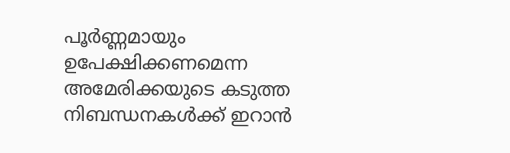പൂർണ്ണമായും ഉപേക്ഷിക്കണമെന്ന അമേരിക്കയുടെ കടുത്ത നിബന്ധനകൾക്ക് ഇറാൻ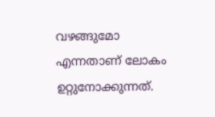വഴങ്ങുമോ എന്നതാണ് ലോകം ഉറ്റുനോക്കുന്നത്.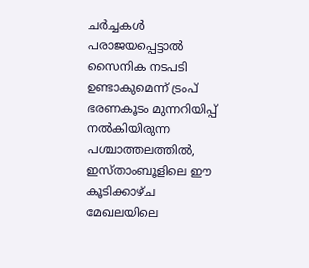ചർച്ചകൾ പരാജയപ്പെട്ടാൽ സൈനിക നടപടി ഉണ്ടാകുമെന്ന് ട്രംപ് ഭരണകൂടം മുന്നറിയിപ്പ് നൽകിയിരുന്ന പശ്ചാത്തലത്തിൽ, ഇസ്താംബൂളിലെ ഈ കൂടിക്കാഴ്ച മേഖലയിലെ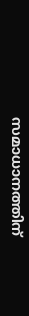സമാധാനത്തിന്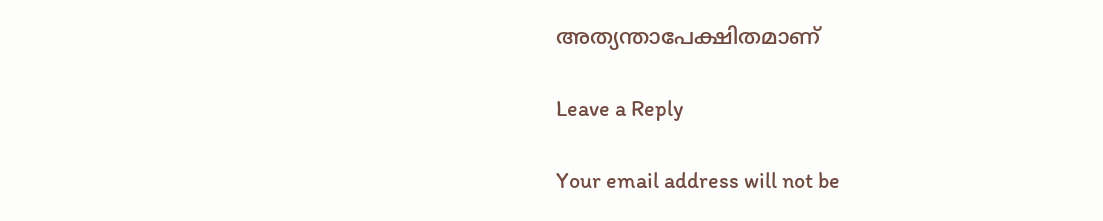അത്യന്താപേക്ഷിതമാണ്

Leave a Reply

Your email address will not be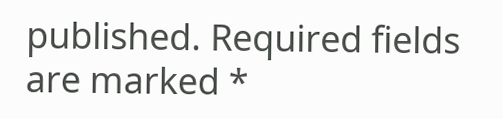published. Required fields are marked *